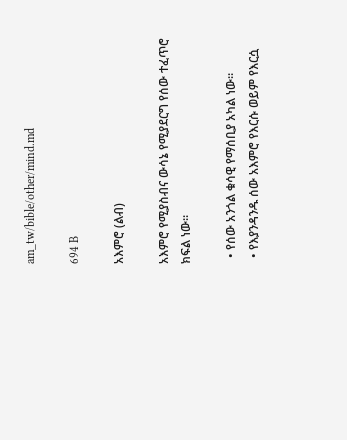am_tw/bible/other/mind.md

694 B

አእምሮ (ልብ)

አእምሮ የሚያስብና ውሳኔ የሚያደርግ የሰው ተፈጥሮ ክፍል ነው።

  • የሰው አንጎል ቁሳዊ የማሰቢያ አካል ነው።
  • የእያንዳንዱ ሰው አእምሮ የእርሱ ወይም የእርሷ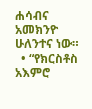ሐሳብና አመክንዮ ሁለንተና ነው።
  • “የክርስቶስ አእምሮ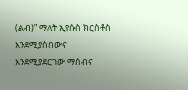(ልብ)” ማለት ኢየሱስ ክርስቶስ እንደሚያስበውና እንደሚያደርገው ማሰብና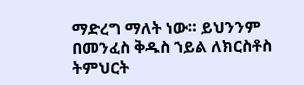ማድረግ ማለት ነው። ይህንንም በመንፈስ ቅዱስ ኀይል ለክርስቶስ ትምህርት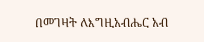በመገዛት ለእግዚአብሔር አብ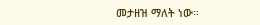መታዘዝ ማለት ነው።